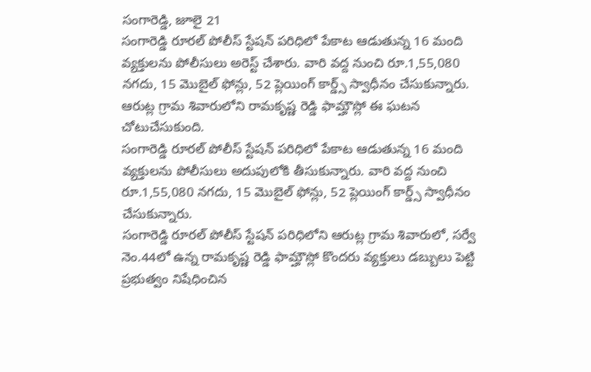సంగారెడ్డి, జూలై 21
సంగారెడ్డి రూరల్ పోలీస్ స్టేషన్ పరిధిలో పేకాట ఆడుతున్న 16 మంది వ్యక్తులను పోలీసులు అరెస్ట్ చేశారు. వారి వద్ద నుంచి రూ.1,55,080 నగదు, 15 మొబైల్ ఫోన్లు, 52 ప్లెయింగ్ కార్డ్స్ స్వాధీనం చేసుకున్నారు. ఆరుట్ల గ్రామ శివారులోని రామకృష్ణ రెడ్డి ఫామ్హౌస్లో ఈ ఘటన చోటుచేసుకుంది.
సంగారెడ్డి రూరల్ పోలీస్ స్టేషన్ పరిధిలో పేకాట ఆడుతున్న 16 మంది వ్యక్తులను పోలీసులు అదుపులోకి తీసుకున్నారు. వారి వద్ద నుంచి రూ.1,55,080 నగదు, 15 మొబైల్ ఫోన్లు, 52 ప్లెయింగ్ కార్డ్స్ స్వాధీనం చేసుకున్నారు.
సంగారెడ్డి రూరల్ పోలీస్ స్టేషన్ పరిధిలోని ఆరుట్ల గ్రామ శివారులో, సర్వే నెం.44లో ఉన్న రామకృష్ణ రెడ్డి ఫామ్హౌస్లో కొందరు వ్యక్తులు డబ్బులు పెట్టి ప్రభుత్వం నిషేధించిన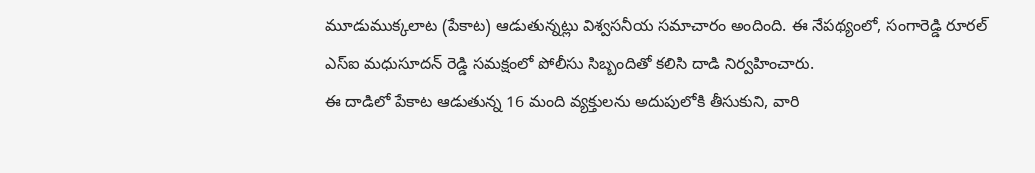మూడుముక్కలాట (పేకాట) ఆడుతున్నట్లు విశ్వసనీయ సమాచారం అందింది. ఈ నేపథ్యంలో, సంగారెడ్డి రూరల్ ఎస్ఐ మధుసూదన్ రెడ్డి సమక్షంలో పోలీసు సిబ్బందితో కలిసి దాడి నిర్వహించారు.
ఈ దాడిలో పేకాట ఆడుతున్న 16 మంది వ్యక్తులను అదుపులోకి తీసుకుని, వారి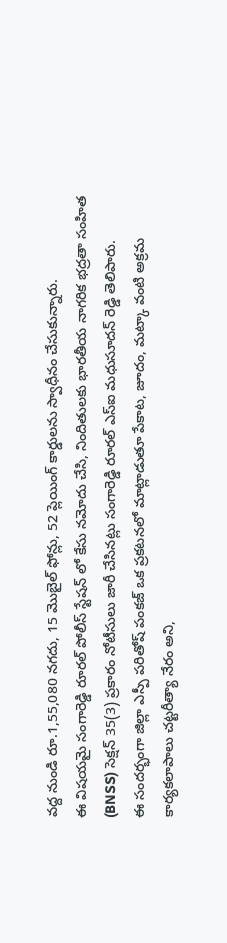వద్ద నుండి రూ.1,55,080 నగదు, 15 మొబైల్ ఫోన్లు, 52 ప్లెయింగ్ కార్డులను స్వాధీనం చేసుకున్నారు.
ఈ విషయమై సంగారెడ్డి రూరల్ పోలీస్ స్టేషన్ లో కేసు నమోదు చేసి, నిందితులకు భారతీయ నాగరిక భద్రతా సంహిత (BNSS) సెక్షన్ 35(3) ప్రకారం నోటీసులు జారీ చేసినట్లు సంగారెడ్డి రూరల్ ఎస్ఐ మధుసూదన్ రెడ్డి తెలిపారు.
ఈ సందర్భంగా జిల్లా ఎస్పీ పరితోష్ పంకజ్ ఒక ప్రకటనలో మాట్లాడుతూ పేకాట, జూదం, మట్కా వంటి అక్రమ కార్యకలాపాలు చట్టరీత్యా నేరం అని,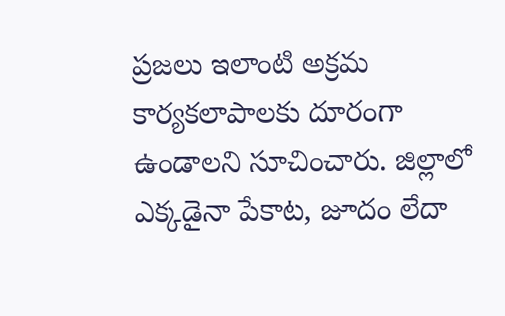ప్రజలు ఇలాంటి అక్రమ కార్యకలాపాలకు దూరంగా ఉండాలని సూచించారు. జిల్లాలో ఎక్కడైనా పేకాట, జూదం లేదా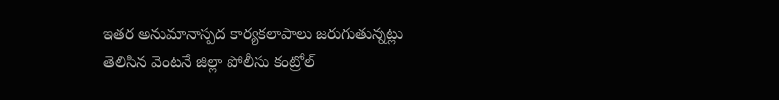ఇతర అనుమానాస్పద కార్యకలాపాలు జరుగుతున్నట్లు తెలిసిన వెంటనే జిల్లా పోలీసు కంట్రోల్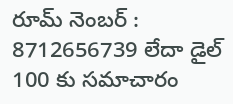రూమ్ నెంబర్ : 8712656739 లేదా డైల్ 100 కు సమాచారం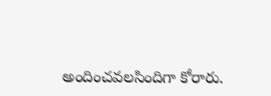అందించవలసిందిగా కోరారు.